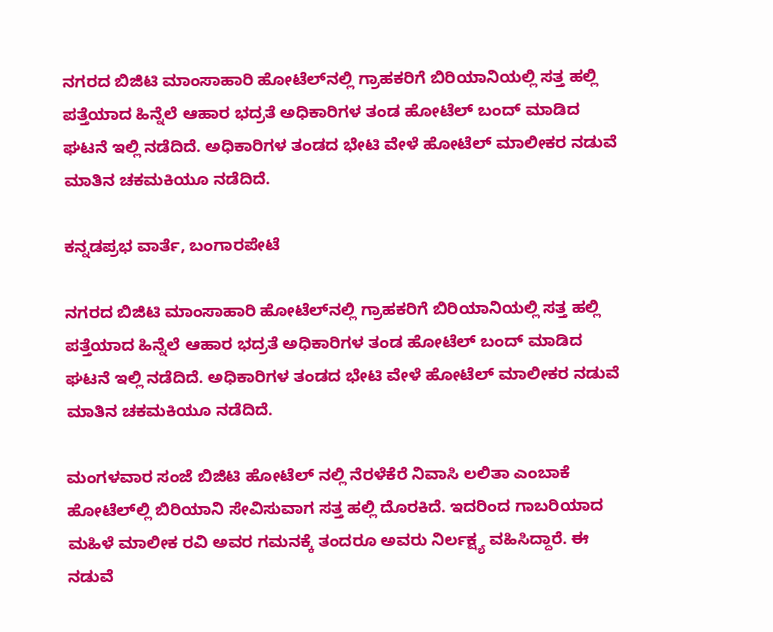ನಗರದ ಬಿಜಿಟಿ ಮಾಂಸಾಹಾರಿ ಹೋಟೆಲ್‌ನಲ್ಲಿ ಗ್ರಾಹಕರಿಗೆ ಬಿರಿಯಾನಿಯಲ್ಲಿ ಸತ್ತ ಹಲ್ಲಿ ಪತ್ತೆಯಾದ ಹಿನ್ನೆಲೆ ಆಹಾರ ಭದ್ರತೆ ಅಧಿಕಾರಿಗಳ ತಂಡ ಹೋಟೆಲ್ ಬಂದ್ ಮಾಡಿದ ಘಟನೆ ಇಲ್ಲಿ ನಡೆದಿದೆ. ಅಧಿಕಾರಿಗಳ ತಂಡದ ಭೇಟಿ ವೇಳೆ ಹೋಟೆಲ್ ಮಾಲೀಕರ ನಡುವೆ ಮಾತಿನ ಚಕಮಕಿಯೂ ನಡೆದಿದೆ.

ಕನ್ನಡಪ್ರಭ ವಾರ್ತೆ, ಬಂಗಾರಪೇಟೆ

ನಗರದ ಬಿಜಿಟಿ ಮಾಂಸಾಹಾರಿ ಹೋಟೆಲ್‌ನಲ್ಲಿ ಗ್ರಾಹಕರಿಗೆ ಬಿರಿಯಾನಿಯಲ್ಲಿ ಸತ್ತ ಹಲ್ಲಿ ಪತ್ತೆಯಾದ ಹಿನ್ನೆಲೆ ಆಹಾರ ಭದ್ರತೆ ಅಧಿಕಾರಿಗಳ ತಂಡ ಹೋಟೆಲ್ ಬಂದ್ ಮಾಡಿದ ಘಟನೆ ಇಲ್ಲಿ ನಡೆದಿದೆ. ಅಧಿಕಾರಿಗಳ ತಂಡದ ಭೇಟಿ ವೇಳೆ ಹೋಟೆಲ್ ಮಾಲೀಕರ ನಡುವೆ ಮಾತಿನ ಚಕಮಕಿಯೂ ನಡೆದಿದೆ.

ಮಂಗಳವಾರ ಸಂಜೆ ಬಿಜಿಟಿ ಹೋಟೆಲ್ ನಲ್ಲಿ ನೆರಳೆಕೆರೆ ನಿವಾಸಿ ಲಲಿತಾ ಎಂಬಾಕೆ ಹೋಟೆಲ್‌ಲ್ಲಿ ಬಿರಿಯಾನಿ ಸೇವಿಸುವಾಗ ಸತ್ತ ಹಲ್ಲಿ ದೊರಕಿದೆ. ಇದರಿಂದ ಗಾಬರಿಯಾದ ಮಹಿಳೆ ಮಾಲೀಕ ರವಿ ಅವರ ಗಮನಕ್ಕೆ ತಂದರೂ ಅವರು ನಿರ್ಲಕ್ಷ್ಯ ವಹಿಸಿದ್ದಾರೆ. ಈ ನಡುವೆ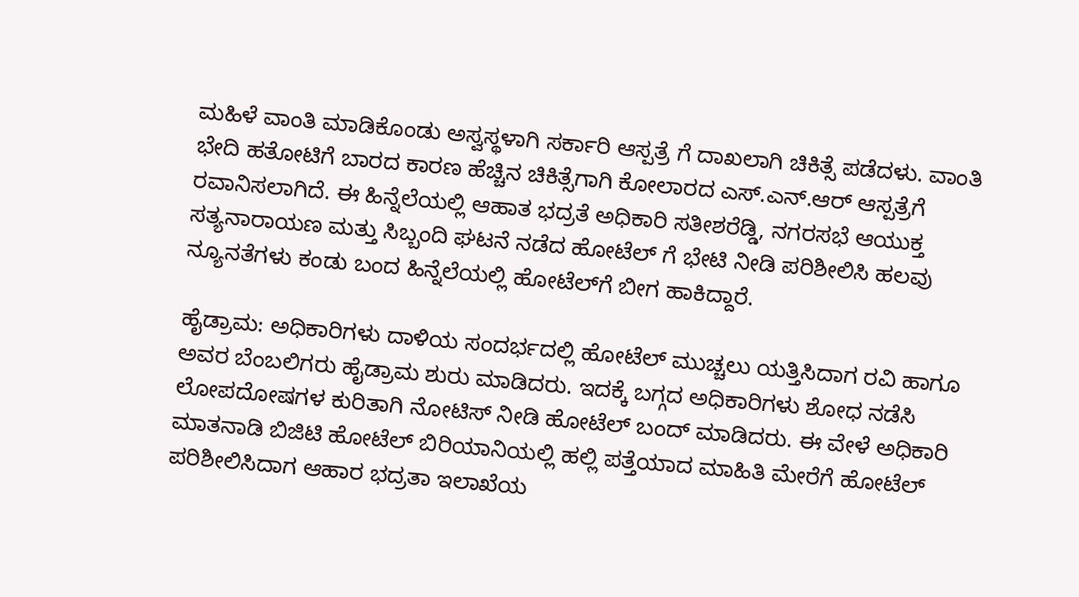ಮಹಿಳೆ ವಾಂತಿ ಮಾಡಿಕೊಂಡು ಅಸ್ವಸ್ಥಳಾಗಿ ಸರ್ಕಾರಿ ಆಸ್ಪತ್ರೆ ಗೆ ದಾಖಲಾಗಿ ಚಿಕಿತ್ಸೆ ಪಡೆದಳು. ವಾಂತಿ ಭೇದಿ ಹತೋಟಿಗೆ ಬಾರದ ಕಾರಣ ಹೆಚ್ಚಿನ ಚಿಕಿತ್ಸೆಗಾಗಿ ಕೋಲಾರದ ಎಸ್.ಎನ್.ಆರ್ ಆಸ್ಪತ್ರೆಗೆ ರವಾನಿಸಲಾಗಿದೆ. ಈ ಹಿನ್ನೆಲೆಯಲ್ಲಿ ಆಹಾತ ಭದ್ರತೆ ಅಧಿಕಾರಿ ಸತೀಶರೆಡ್ಡಿ, ನಗರಸಭೆ ಆಯುಕ್ತ ಸತ್ಯನಾರಾಯಣ ಮತ್ತು ಸಿಬ್ಬಂದಿ ಘಟನೆ ನಡೆದ ಹೋಟೆಲ್ ಗೆ ಭೇಟಿ ನೀಡಿ ಪರಿಶೀಲಿಸಿ ಹಲವು ನ್ಯೂನತೆಗಳು ಕಂಡು ಬಂದ ಹಿನ್ನೆಲೆಯಲ್ಲಿ ಹೋಟೆಲ್‌ಗೆ ಬೀಗ ಹಾಕಿದ್ದಾರೆ.

ಹೈಡ್ರಾಮ: ಅಧಿಕಾರಿಗಳು ದಾಳಿಯ ಸಂದರ್ಭದಲ್ಲಿ ಹೋಟೆಲ್‌ ಮುಚ್ಚಲು ಯತ್ತಿಸಿದಾಗ ರವಿ ಹಾಗೂ ಅವರ ಬೆಂಬಲಿಗರು ಹೈಡ್ರಾಮ ಶುರು ಮಾಡಿದರು. ಇದಕ್ಕೆ ಬಗ್ಗದ ಅಧಿಕಾರಿಗಳು ಶೋಧ ನಡೆಸಿ ಲೋಪದೋಷಗಳ ಕುರಿತಾಗಿ ನೋಟಿಸ್ ನೀಡಿ ಹೋಟೆಲ್ ಬಂದ್‌ ಮಾಡಿದರು. ಈ ವೇಳೆ ಅಧಿಕಾರಿ ಮಾತನಾಡಿ ಬಿಜಿಟಿ ಹೋಟೆಲ್ ಬಿರಿಯಾನಿಯಲ್ಲಿ ಹಲ್ಲಿ ಪತ್ತೆಯಾದ ಮಾಹಿತಿ ಮೇರೆಗೆ ಹೋಟೆಲ್ ಪರಿಶೀಲಿಸಿದಾಗ ಆಹಾರ ಭದ್ರತಾ ಇಲಾಖೆಯ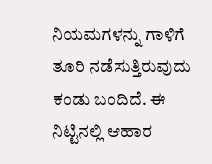ನಿಯಮಗಳನ್ನು ಗಾಳಿಗೆ ತೂರಿ ನಡೆಸುತ್ತಿರುವುದು ಕಂಡು ಬಂದಿದೆ. ಈ ನಿಟ್ಟಿನಲ್ಲಿ ಆಹಾರ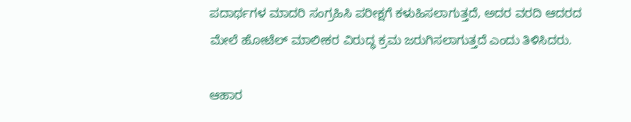ಪದಾರ್ಥಗಳ ಮಾದರಿ ಸಂಗ್ರಹಿಸಿ ಪರೀಕ್ಷಗೆ ಕಳುಹಿಸಲಾಗುತ್ತದೆ, ಅದರ ವರದಿ ಆದರದ ಮೇಲೆ ಹೋಟೆಲ್ ಮಾಲೀಕರ ವಿರುದ್ಧ ಕ್ರಮ ಜರುಗಿಸಲಾಗುತ್ತದೆ ಎಂದು ತಿಳಿಸಿದರು.

ಆಹಾರ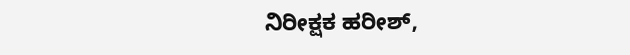ನಿರೀಕ್ಷಕ ಹರೀಶ್,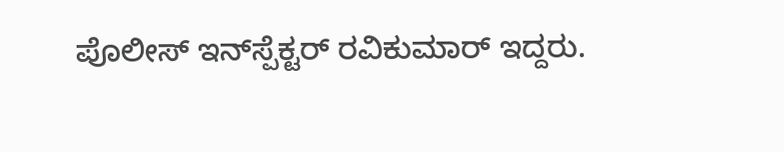ಪೊಲೀಸ್ ಇನ್‌ಸ್ಪೆಕ್ಟರ್ ರವಿಕುಮಾರ್ ಇದ್ದರು.